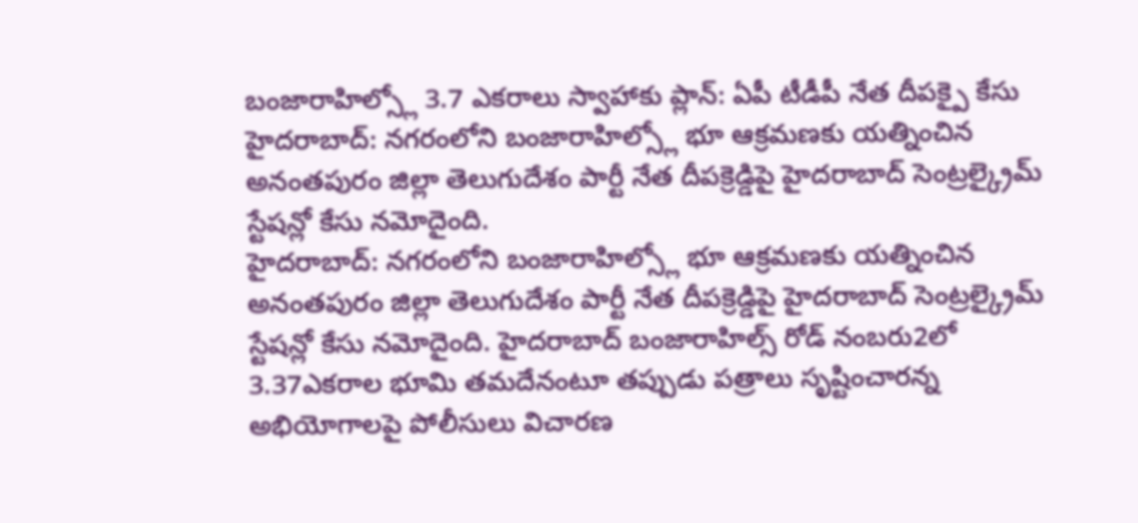బంజారాహిల్స్లో 3.7 ఎకరాలు స్వాహాకు ప్లాన్: ఏపీ టీడీపీ నేత దీపక్పై కేసు
హైదరాబాద్: నగరంలోని బంజారాహిల్స్లో భూ ఆక్రమణకు యత్నించిన అనంతపురం జిల్లా తెలుగుదేశం పార్టీ నేత దీపక్రెడ్డిపై హైదరాబాద్ సెంట్రల్క్రైమ్ స్టేషన్లో కేసు నమోదైంది.
హైదరాబాద్: నగరంలోని బంజారాహిల్స్లో భూ ఆక్రమణకు యత్నించిన అనంతపురం జిల్లా తెలుగుదేశం పార్టీ నేత దీపక్రెడ్డిపై హైదరాబాద్ సెంట్రల్క్రైమ్ స్టేషన్లో కేసు నమోదైంది. హైదరాబాద్ బంజారాహిల్స్ రోడ్ నంబరు2లో 3.37ఎకరాల భూమి తమదేనంటూ తప్పుడు పత్రాలు సృష్టించారన్న అభియోగాలపై పోలీసులు విచారణ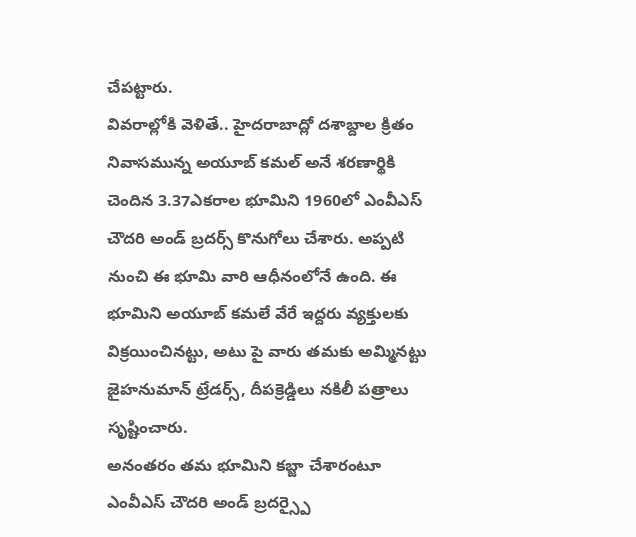చేపట్టారు.
వివరాల్లోకి వెళితే.. హైదరాబాద్లో దశాబ్దాల క్రితం నివాసమున్న అయూబ్ కమల్ అనే శరణార్థికి చెందిన 3.37ఎకరాల భూమిని 1960లో ఎంవీఎస్ చౌదరి అండ్ బ్రదర్స్ కొనుగోలు చేశారు. అప్పటి నుంచి ఈ భూమి వారి ఆధీనంలోనే ఉంది. ఈ భూమిని అయూబ్ కమలే వేరే ఇద్దరు వ్యక్తులకు విక్రయించినట్టు, అటు పై వారు తమకు అమ్మినట్టు జైహనుమాన్ ట్రేడర్స్, దీపక్రెడ్డిలు నకిలీ పత్రాలు సృష్టించారు.
అనంతరం తమ భూమిని కబ్జా చేశారంటూ ఎంవీఎస్ చౌదరి అండ్ బ్రదర్స్పై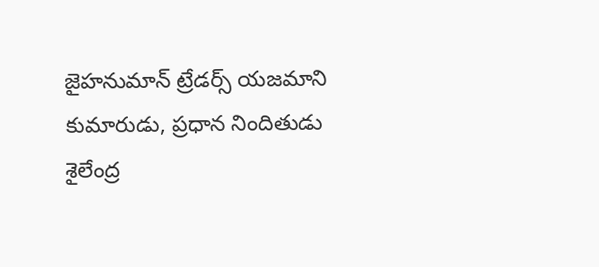జైహనుమాన్ ట్రేడర్స్ యజమాని కుమారుడు, ప్రధాన నిందితుడు శైలేంద్ర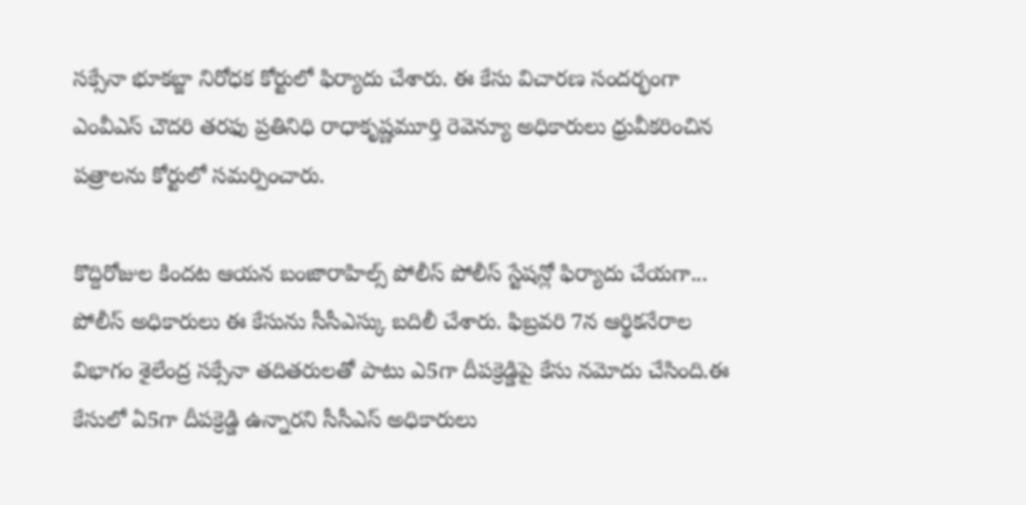సక్సేనా భూకబ్జా నిరోధక కోర్టులో ఫిర్యాదు చేశారు. ఈ కేసు విచారణ సందర్భంగా ఎంవీఎస్ చౌదరి తరఫు ప్రతినిధి రాధాకృష్ణమూర్తి రెవెన్యూ అధికారులు ధ్రువీకరించిన పత్రాలను కోర్టులో సమర్పించారు.

కొద్దిరోజుల కిందట ఆయన బంజారాహిల్స్ పోలీస్ పోలీస్ స్టేషన్లో ఫిర్యాదు చేయగా... పోలీస్ అధికారులు ఈ కేసును సీసీఎస్కు బదిలీ చేశారు. ఫిబ్రవరి 7న ఆర్థికనేరాల విభాగం శైలేంద్ర సక్సేనా తదితరులతో పాటు ఎ5గా దీపక్రెడ్డిపై కేసు నమోదు చేసింది.ఈ కేసులో ఏ5గా దీపక్రెడ్డి ఉన్నారని సీసీఎస్ అధికారులు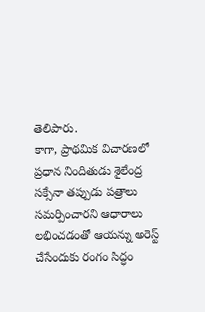తెలిపారు.
కాగా, ప్రాథమిక విచారణలో ప్రధాన నిందితుడు శైలేంద్ర సక్సేనా తప్పుడు పత్రాలు సమర్పించారని ఆధారాలు లభించడంతో ఆయన్ను అరెస్ట్ చేసేందుకు రంగం సిద్ధం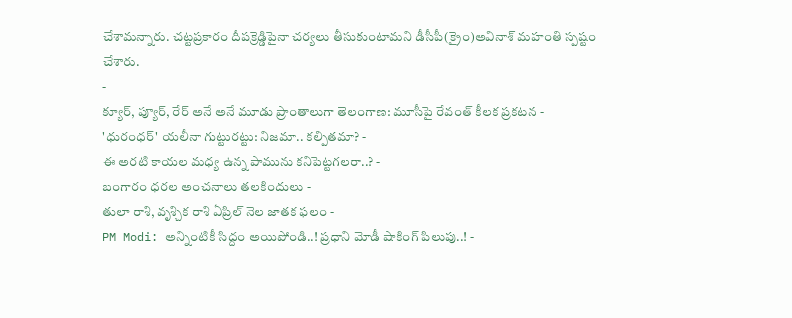చేశామన్నారు. చట్టప్రకారం దీపక్రెడ్డిపైనా చర్యలు తీసుకుంటామని డీసీపీ(క్రైం)అవినాశ్ మహంతి స్పష్టం చేశారు.
-
క్యూర్, ప్యూర్, రేర్ అనే అనే మూడు ప్రాంతాలుగా తెలంగాణ: మూసీపై రేవంత్ కీలక ప్రకటన -
'ధురంధర్' యలీనా గుట్టురట్టు: నిజమా.. కల్పితమా? -
ఈ అరటి కాయల మధ్య ఉన్న పామును కనిపెట్టగలరా..? -
బంగారం ధరల అంచనాలు తలకిందులు -
తులా రాశి, వృశ్చిక రాశి ఏప్రిల్ నెల జాతక ఫలం -
PM Modi: అన్నింటికీ సిద్దం అయిపోండి..! ప్రధాని మోడీ షాకింగ్ పిలుపు..! -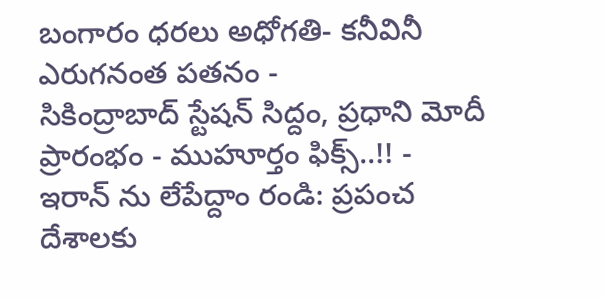బంగారం ధరలు అధోగతి- కనీవినీ ఎరుగనంత పతనం -
సికింద్రాబాద్ స్టేషన్ సిద్దం, ప్రధాని మోదీ ప్రారంభం - ముహూర్తం ఫిక్స్..!! -
ఇరాన్ ను లేపేద్దాం రండి: ప్రపంచ దేశాలకు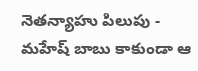నెతన్యాహు పిలుపు -
మహేష్ బాబు కాకుండా ఆ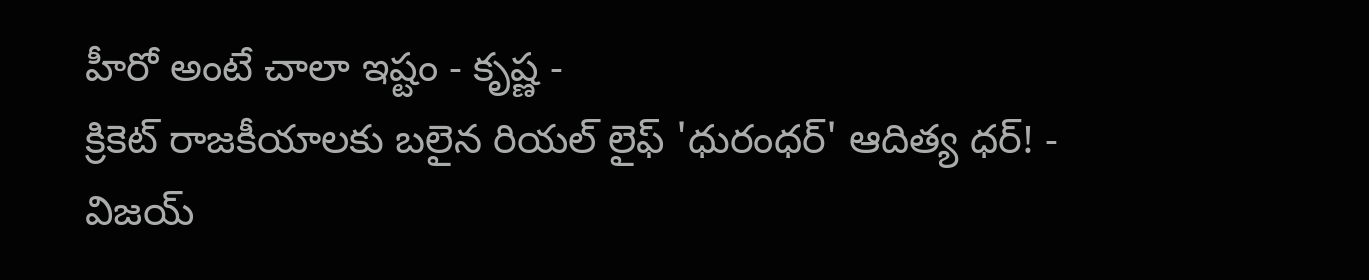హీరో అంటే చాలా ఇష్టం - కృష్ణ -
క్రికెట్ రాజకీయాలకు బలైన రియల్ లైఫ్ 'ధురంధర్' ఆదిత్య ధర్! -
విజయ్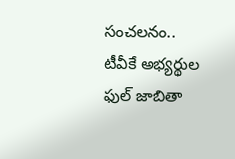సంచలనం.. టీవీకే అభ్యర్థుల ఫుల్ జాబితా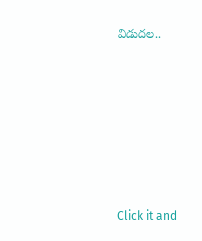విడుదల..












Click it and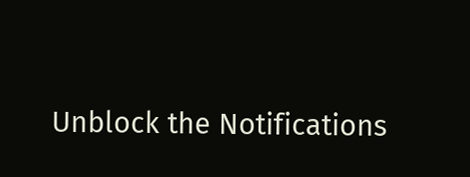Unblock the Notifications